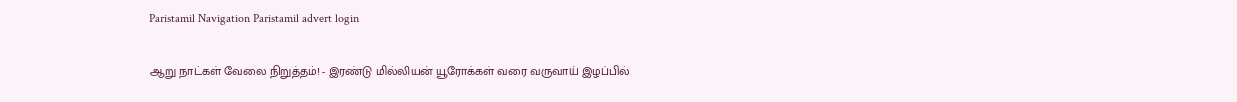Paristamil Navigation Paristamil advert login

ஆறு நாட்கள் வேலை நிறுத்தம்! - இரண்டு மில்லியன் யூரோக்கள் வரை வருவாய் இழப்பில்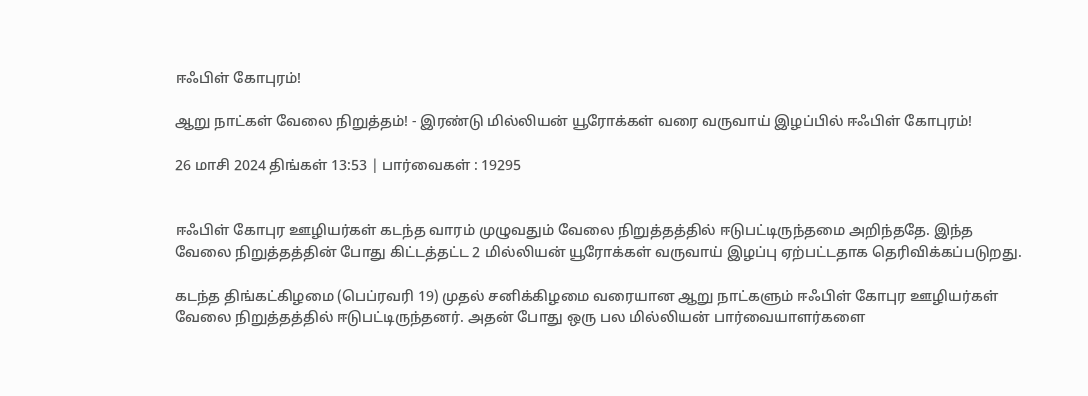ஈஃபிள் கோபுரம்!

ஆறு நாட்கள் வேலை நிறுத்தம்! - இரண்டு மில்லியன் யூரோக்கள் வரை வருவாய் இழப்பில் ஈஃபிள் கோபுரம்!

26 மாசி 2024 திங்கள் 13:53 | பார்வைகள் : 19295


ஈஃபிள் கோபுர ஊழியர்கள் கடந்த வாரம் முழுவதும் வேலை நிறுத்தத்தில் ஈடுபட்டிருந்தமை அறிந்ததே. இந்த வேலை நிறுத்தத்தின் போது கிட்டத்தட்ட 2 மில்லியன் யூரோக்கள் வருவாய் இழப்பு ஏற்பட்டதாக தெரிவிக்கப்படுறது.

கடந்த திங்கட்கிழமை (பெப்ரவரி 19) முதல் சனிக்கிழமை வரையான ஆறு நாட்களும் ஈஃபிள் கோபுர ஊழியர்கள் வேலை நிறுத்தத்தில் ஈடுபட்டிருந்தனர். அதன் போது ஒரு பல மில்லியன் பார்வையாளர்களை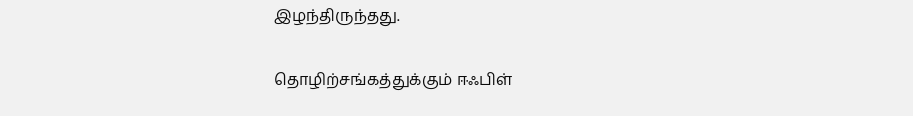இழந்திருந்தது.

தொழிற்சங்கத்துக்கும் ஈஃபிள்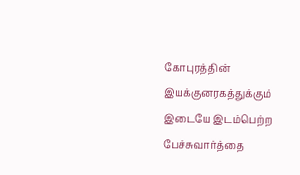கோபுரத்தின் இயக்குனரகத்துக்கும் இடையே இடம்பெற்ற பேச்சுவார்த்தை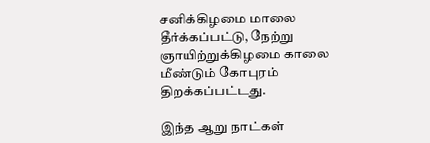சனிக்கிழமை மாலை தீர்க்கப்பட்டு, நேற்று ஞாயிற்றுக்கிழமை காலை மீண்டும் கோபுரம் திறக்கப்பட்டது.

இந்த ஆறு நாட்கள்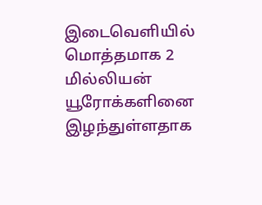இடைவெளியில் மொத்தமாக 2 மில்லியன் யூரோக்களினை இழந்துள்ளதாக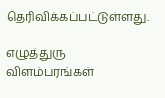தெரிவிக்கப்பட்டுள்ளது.

எழுத்துரு விளம்பரங்கள்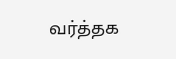வர்த்தக‌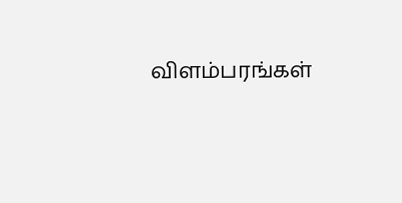விளம்பரங்கள்